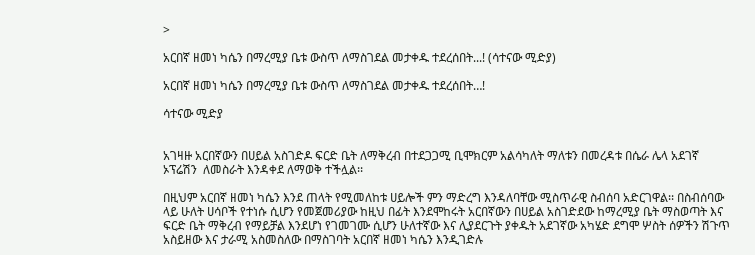>

አርበኛ ዘመነ ካሴን በማረሚያ ቤቱ ውስጥ ለማስገደል መታቀዱ ተደረሰበት...! (ሳተናው ሚድያ)

አርበኛ ዘመነ ካሴን በማረሚያ ቤቱ ውስጥ ለማስገደል መታቀዱ ተደረሰበት…!

ሳተናው ሚድያ


አገዛዙ አርበኛውን በሀይል አስገድዶ ፍርድ ቤት ለማቅረብ በተደጋጋሚ ቢሞክርም አልሳካለት ማለቱን በመረዳቱ በሴራ ሌላ አደገኛ ኦፕሬሽን  ለመስራት እንዳቀደ ለማወቅ ተችሏል፡፡

በዚህም አርበኛ ዘመነ ካሴን እንደ ጠላት የሚመለከቱ ሀይሎች ምን ማድረግ እንዳለባቸው ሚስጥራዊ ስብሰባ አድርገዋል፡፡ በስብሰባው ላይ ሁለት ሀሳቦች የተነሱ ሲሆን የመጀመሪያው ከዚህ በፊት እንደሞከሩት አርበኛውን በሀይል አስገድደው ከማረሚያ ቤት ማስወጣት እና ፍርድ ቤት ማቅረብ የማይቻል እንደሆነ የገመገሙ ሲሆን ሁለተኛው እና ሊያደርጉት ያቀዱት አደገኛው አካሄድ ደግሞ ሦስት ሰዎችን ሽጉጥ አስይዘው እና ታራሚ አስመስለው በማስገባት አርበኛ ዘመነ ካሴን እንዲገድሉ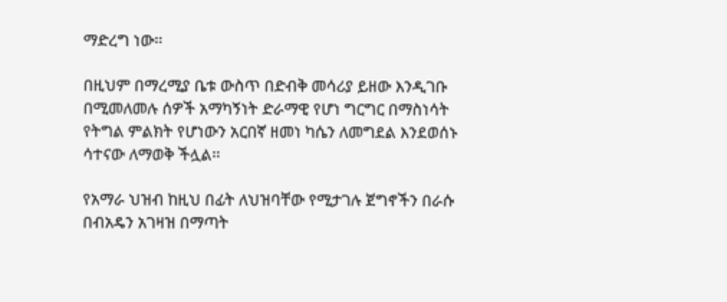ማድረግ ነው፡፡

በዚህም በማረሚያ ቤቱ ውስጥ በድብቅ መሳሪያ ይዘው እንዲገቡ በሚመለመሉ ሰዎች አማካኝነት ድራማዊ የሆነ ግርግር በማስነሳት የትግል ምልክት የሆነውን አርበኛ ዘመነ ካሴን ለመግደል እንደወሰኑ ሳተናው ለማወቅ ችሏል፡፡

የአማራ ህዝብ ከዚህ በፊት ለህዝባቸው የሚታገሉ ጀግኖችን በራሱ በብአዴን አገዛዝ በማጣት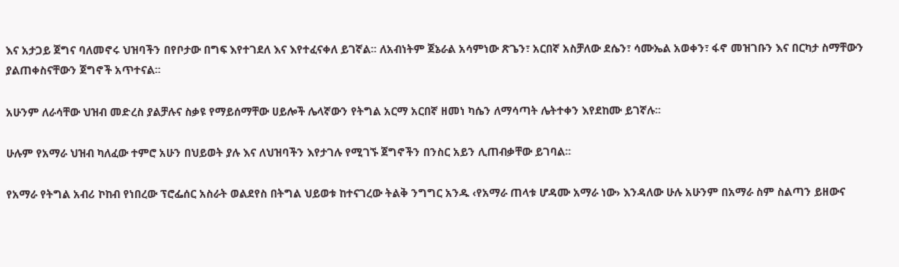እና አታጋይ ጀግና ባለመኖሩ ህዝባችን በየቦታው በግፍ እየተገደለ እና እየተፈናቀለ ይገኛል፡፡ ለአብነትም ጀኔራል አሳምነው ጽጌን፣ አርበኛ አስቻለው ደሴን፣ ሳሙኤል አወቀን፣ ፋኖ መዝገቡን እና በርካታ ስማቸውን ያልጠቀስናቸውን ጀግኖች አጥተናል፡፡

አሁንም ለራሳቸው ህዝብ መድረስ ያልቻሉና ስቃዩ የማይሰማቸው ሀይሎች ሌላኛውን የትግል አርማ አርበኛ ዘመነ ካሴን ለማሳጣት ሌትተቀን እየደከሙ ይገኛሉ፡፡

ሁሉም የአማራ ህዝብ ካለፈው ተምሮ አሁን በህይወት ያሉ እና ለህዝባችን እየታገሉ የሚገኙ ጀግኖችን በንስር አይን ሊጠብቃቸው ይገባል፡፡

የአማራ የትግል አብሪ ኮከብ የነበረው ፕሮፌሰር አስራት ወልደየስ በትግል ህይወቱ ከተናገረው ትልቅ ንግግር አንዱ ‹የአማራ ጠላቱ ሆዳሙ አማራ ነው› እንዳለው ሁሉ አሁንም በአማራ ስም ስልጣን ይዘውና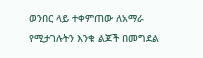ወንበር ላይ ተቀምጠው ለአማራ የሚታገሉትን እንቁ ልጆች በመግደል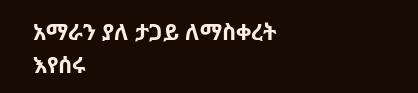አማራን ያለ ታጋይ ለማስቀረት እየሰሩ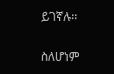ይገኛሉ፡፡

ስለሆነም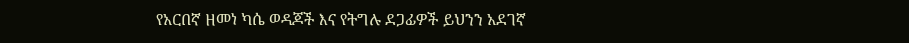የአርበኛ ዘመነ ካሴ ወዳጆች እና የትግሉ ደጋፊዎች ይህንን አደገኛ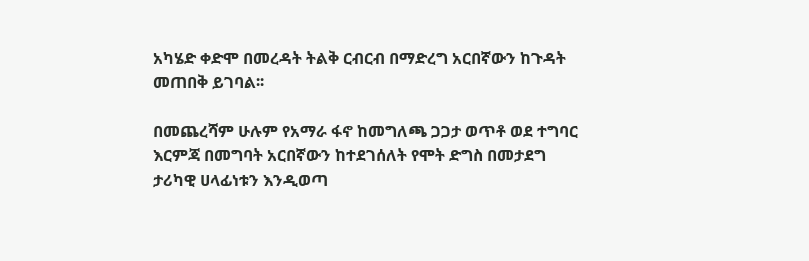አካሄድ ቀድሞ በመረዳት ትልቅ ርብርብ በማድረግ አርበኛውን ከጉዳት መጠበቅ ይገባል፡፡

በመጨረሻም ሁሉም የአማራ ፋኖ ከመግለጫ ጋጋታ ወጥቶ ወደ ተግባር እርምጃ በመግባት አርበኛውን ከተደገሰለት የሞት ድግስ በመታደግ ታሪካዊ ሀላፊነቱን እንዲወጣ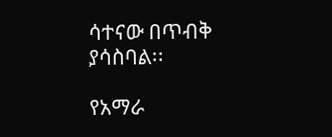ሳተናው በጥብቅ ያሳስባል፡፡

የአማራ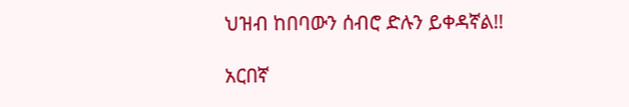ህዝብ ከበባውን ሰብሮ ድሉን ይቀዳኛል!!

አርበኛ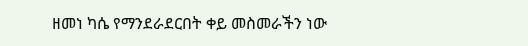ዘመነ ካሴ የማንደራደርበት ቀይ መስመራችን ነው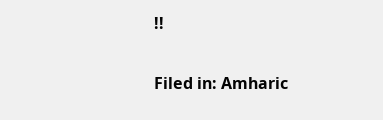!!

Filed in: Amharic